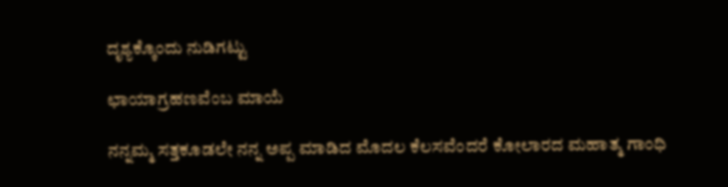ದೃಶ್ಯಕ್ಕೊಂದು ನುಡಿಗಟ್ಟು

ಛಾಯಾಗ್ರಹಣವೆಂಬ ಮಾಯೆ

ನನ್ನಮ್ಮ ಸತ್ತಕೂಡಲೇ ನನ್ನ ಅಪ್ಪ ಮಾಡಿದ ಮೊದಲ ಕೆಲಸವೆಂದರೆ ಕೋಲಾರದ ಮಹಾತ್ಮ ಗಾಂಧಿ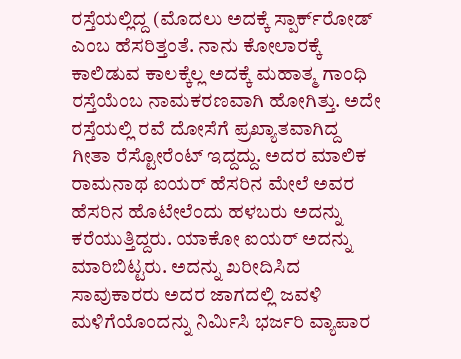ರಸ್ತೆಯಲ್ಲಿದ್ದ (ಮೊದಲು ಅದಕ್ಕೆ ಸ್ಪಾರ್ಕ್‌ರೋಡ್‌ ಎಂಬ ಹೆಸರಿತ್ತಂತೆ. ನಾನು ಕೋಲಾರಕ್ಕೆ ಕಾಲಿಡುವ ಕಾಲಕ್ಕೆಲ್ಲ ಅದಕ್ಕೆ ಮಹಾತ್ಮ ಗಾಂಧಿ ರಸ್ತೆಯೆಂಬ ನಾಮಕರಣವಾಗಿ ಹೋಗಿತ್ತು. ಅದೇ ರಸ್ತೆಯಲ್ಲಿ ರವೆ ದೋಸೆಗೆ ಪ್ರಖ್ಯಾತವಾಗಿದ್ದ ಗೀತಾ ರೆಸ್ಟೋರೆಂಟ್‌ ಇದ್ದದ್ದು. ಅದರ ಮಾಲಿಕ ರಾಮನಾಥ ಐಯರ್ ಹೆಸರಿನ ಮೇಲೆ ಅವರ ಹೆಸರಿನ ಹೊಟೇಲೆಂದು ಹಳಬರು ಅದನ್ನು ಕರೆಯುತ್ತಿದ್ದರು. ಯಾಕೋ ಐಯರ್‌ ಅದನ್ನು ಮಾರಿಬಿಟ್ಟರು. ಅದನ್ನು ಖರೀದಿಸಿದ ಸಾವುಕಾರರು ಅದರ ಜಾಗದಲ್ಲಿ ಜವಳಿ ಮಳಿಗೆಯೊಂದನ್ನು ನಿರ್ಮಿಸಿ ಭರ್ಜರಿ ವ್ಯಾಪಾರ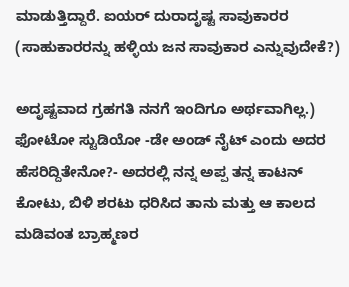ಮಾಡುತ್ತಿದ್ದಾರೆ. ಐಯರ್‌ ದುರಾದೃಷ್ಟ ಸಾವುಕಾರರ (ಸಾಹುಕಾರರನ್ನು ಹಳ್ಳಿಯ ಜನ ಸಾವುಕಾರ ಎನ್ನುವುದೇಕೆ?)

ಅದೃಷ್ಟವಾದ ಗ್ರಹಗತಿ ನನಗೆ ಇಂದಿಗೂ ಅರ್ಥವಾಗಿಲ್ಲ.) ಫೋಟೋ ಸ್ಟುಡಿಯೋ -ಡೇ ಅಂಡ್‌ ನೈಟ್‌ ಎಂದು ಅದರ ಹೆಸರಿದ್ದಿತೇನೋ?- ಅದರಲ್ಲಿ ನನ್ನ ಅಪ್ಪ ತನ್ನ ಕಾಟನ್‌ ಕೋಟು, ಬಿಳಿ ಶರಟು ಧರಿಸಿದ ತಾನು ಮತ್ತು ಆ ಕಾಲದ ಮಡಿವಂತ ಬ್ರಾಹ್ಮಣರ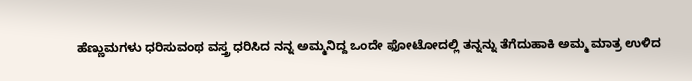ಹೆಣ್ಣುಮಗಳು ಧರಿಸುವಂಥ ವಸ್ತ್ರ ಧರಿಸಿದ ನನ್ನ ಅಮ್ಮನಿದ್ದ ಒಂದೇ ಫೋಟೋದಲ್ಲಿ ತನ್ನನ್ನು ತೆಗೆದುಹಾಕಿ ಅಮ್ಮ ಮಾತ್ರ ಉಳಿದ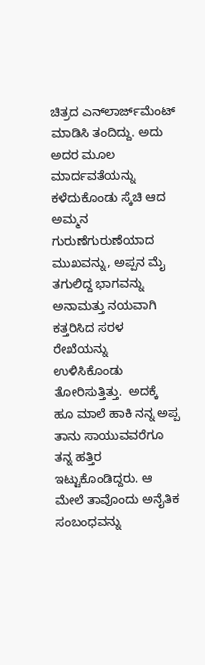ಚಿತ್ರದ ಎನ್‌ಲಾರ್ಜ್‌‌ಮೆಂಟ್‌ ಮಾಡಿಸಿ ತಂದಿದ್ದು. ಅದು ಅದರ ಮೂಲ ಮಾರ್ದವತೆಯನ್ನು ಕಳೆದುಕೊಂಡು ಸ್ಕೆಚಿ ಆದ ಅಮ್ಮನ ಗುರುಣೆಗುರುಣೆಯಾದ ಮುಖವನ್ನು, ಅಪ್ಪನ ಮೈ ತಗುಲಿದ್ದ ಭಾಗವನ್ನು ಅನಾಮತ್ತು ನಯವಾಗಿ ಕತ್ತರಿಸಿದ ಸರಳ ರೇಖೆಯನ್ನು ಉಳಿಸಿಕೊಂಡು ತೋರಿಸುತ್ತಿತ್ತು.  ಅದಕ್ಕೆ ಹೂ ಮಾಲೆ ಹಾಕಿ ನನ್ನ ಅಪ್ಪ ತಾನು ಸಾಯುವವರೆಗೂ ತನ್ನ ಹತ್ತಿರ ಇಟ್ಟುಕೊಂಡಿದ್ದರು. ಆ ಮೇಲೆ ತಾವೊಂದು ಅನೈತಿಕ ಸಂಬಂಧವನ್ನು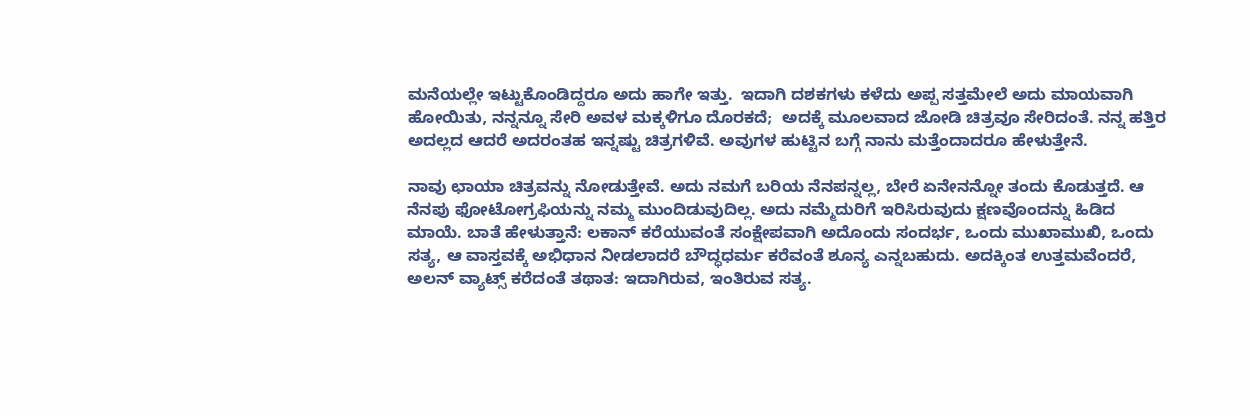ಮನೆಯಲ್ಲೇ ಇಟ್ಟುಕೊಂಡಿದ್ದರೂ ಅದು ಹಾಗೇ ಇತ್ತು.  ಇದಾಗಿ ದಶಕಗಳು ಕಳೆದು ಅಪ್ಪ ಸತ್ತಮೇಲೆ ಅದು ಮಾಯವಾಗಿ ಹೋಯಿತು, ನನ್ನನ್ನೂ ಸೇರಿ ಅವಳ ಮಕ್ಕಳಿಗೂ ದೊರಕದೆ;  ಅದಕ್ಕೆ ಮೂಲವಾದ ಜೋಡಿ ಚಿತ್ರವೂ ಸೇರಿದಂತೆ. ನನ್ನ ಹತ್ತಿರ ಅದಲ್ಲದ ಆದರೆ ಅದರಂತಹ ಇನ್ನಷ್ಟು ಚಿತ್ರಗಳಿವೆ. ಅವುಗಳ ಹುಟ್ಟಿನ ಬಗ್ಗೆ ನಾನು ಮತ್ತೆಂದಾದರೂ ಹೇಳುತ್ತೇನೆ.

ನಾವು ಛಾಯಾ ಚಿತ್ರವನ್ನು ನೋಡುತ್ತೇವೆ. ಅದು ನಮಗೆ ಬರಿಯ ನೆನಪನ್ನಲ್ಲ, ಬೇರೆ ಏನೇನನ್ನೋ ತಂದು ಕೊಡುತ್ತದೆ. ಆ ನೆನಪು ಫೋಟೋಗ್ರಫಿಯನ್ನು ನಮ್ಮ ಮುಂದಿಡುವುದಿಲ್ಲ. ಅದು ನಮ್ಮೆದುರಿಗೆ ಇರಿಸಿರುವುದು ಕ್ಷಣವೊಂದನ್ನು ಹಿಡಿದ ಮಾಯೆ. ಬಾತೆ ಹೇಳುತ್ತಾನೆ: ಲಕಾನ್ ಕರೆಯುವಂತೆ ಸಂಕ್ಷೇಪವಾಗಿ ಅದೊಂದು ಸಂದರ್ಭ, ಒಂದು ಮುಖಾಮುಖಿ, ಒಂದು ಸತ್ಯ, ಆ ವಾಸ್ತವಕ್ಕೆ ಅಭಿಧಾನ ನೀಡಲಾದರೆ ಬೌದ್ಧಧರ್ಮ ಕರೆವಂತೆ ಶೂನ್ಯ ಎನ್ನಬಹುದು. ಅದಕ್ಕಿಂತ ಉತ್ತಮವೆಂದರೆ, ಅಲನ್ ವ್ಯಾಟ್ಸ್ ಕರೆದಂತೆ ತಥಾತ: ಇದಾಗಿರುವ, ಇಂತಿರುವ ಸತ್ಯ.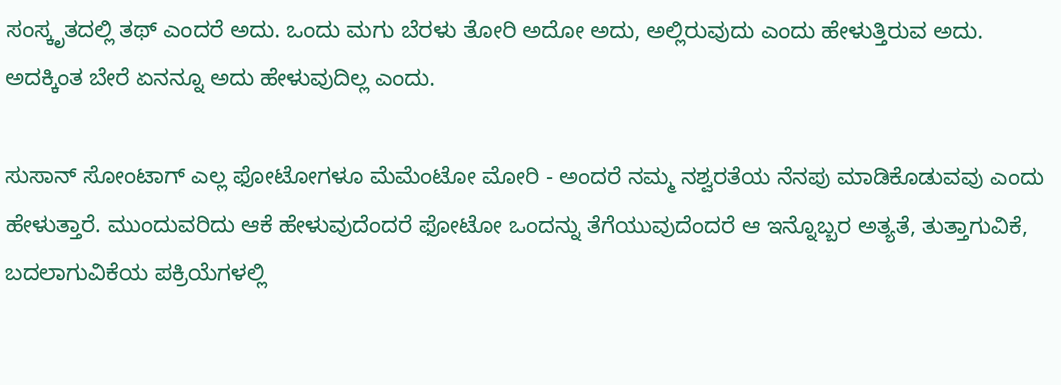ಸಂಸ್ಕೃತದಲ್ಲಿ ತಥ್ ಎಂದರೆ ಅದು. ಒಂದು ಮಗು ಬೆರಳು ತೋರಿ ಅದೋ ಅದು, ಅಲ್ಲಿರುವುದು ಎಂದು ಹೇಳುತ್ತಿರುವ ಅದು. ಅದಕ್ಕಿಂತ ಬೇರೆ ಏನನ್ನೂ ಅದು ಹೇಳುವುದಿಲ್ಲ ಎಂದು.

ಸುಸಾನ್ ಸೋಂಟಾಗ್ ಎಲ್ಲ ಫೋಟೋಗಳೂ ಮೆಮೆಂಟೋ ಮೋರಿ - ಅಂದರೆ ನಮ್ಮ ನಶ್ವರತೆಯ ನೆನಪು ಮಾಡಿಕೊಡುವವು ಎಂದು ಹೇಳುತ್ತಾರೆ. ಮುಂದುವರಿದು ಆಕೆ ಹೇಳುವುದೆಂದರೆ ಫೋಟೋ ಒಂದನ್ನು ತೆಗೆಯುವುದೆಂದರೆ ಆ ಇನ್ನೊಬ್ಬರ ಅತ್ಯತೆ, ತುತ್ತಾಗುವಿಕೆ, ಬದಲಾಗುವಿಕೆಯ ಪಕ್ರಿಯೆಗಳಲ್ಲಿ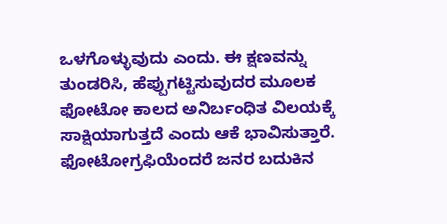ಒಳಗೊಳ್ಳುವುದು ಎಂದು. ಈ ಕ್ಷಣವನ್ನು ತುಂಡರಿಸಿ, ಹೆಪ್ಪುಗಟ್ಟಿಸುವುದರ ಮೂಲಕ ಫೋಟೋ ಕಾಲದ ಅನಿರ್ಬಂಧಿತ ವಿಲಯಕ್ಕೆ ಸಾಕ್ಷಿಯಾಗುತ್ತದೆ ಎಂದು ಆಕೆ ಭಾವಿಸುತ್ತಾರೆ.
ಫೋಟೋಗ್ರಫಿಯೆಂದರೆ ಜನರ ಬದುಕಿನ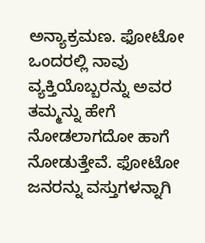ಅನ್ಯಾಕ್ರಮಣ. ಫೋಟೋ ಒಂದರಲ್ಲಿ ನಾವು ವ್ಯಕ್ತಿಯೊಬ್ಬರನ್ನು ಅವರ ತಮ್ಮನ್ನು ಹೇಗೆ ನೋಡಲಾಗದೋ ಹಾಗೆ ನೋಡುತ್ತೇವೆ. ಫೋಟೋ ಜನರನ್ನು ವಸ್ತುಗಳನ್ನಾಗಿ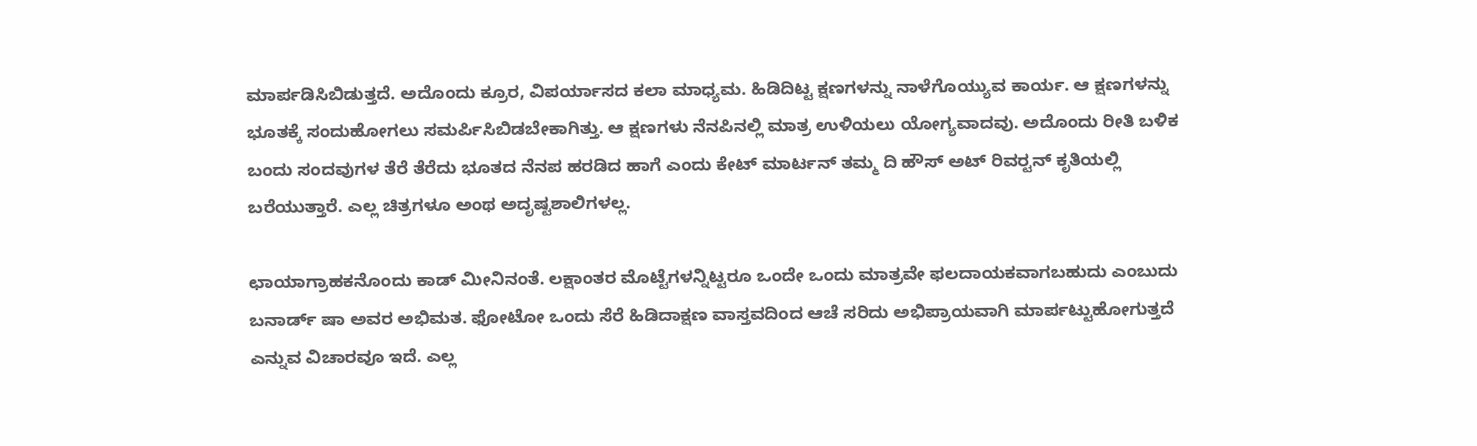ಮಾರ್ಪಡಿಸಿಬಿಡುತ್ತದೆ. ಅದೊಂದು ಕ್ರೂರ, ವಿಪರ್ಯಾಸದ ಕಲಾ ಮಾಧ್ಯಮ. ಹಿಡಿದಿಟ್ಟ ಕ್ಷಣಗಳನ್ನು ನಾಳೆಗೊಯ್ಯುವ ಕಾರ್ಯ. ಆ ಕ್ಷಣಗಳನ್ನು ಭೂತಕ್ಕೆ ಸಂದುಹೋಗಲು ಸಮರ್ಪಿಸಿಬಿಡಬೇಕಾಗಿತ್ತು. ಆ ಕ್ಷಣಗಳು ನೆನಪಿನಲ್ಲಿ ಮಾತ್ರ ಉಳಿಯಲು ಯೋಗ್ಯವಾದವು. ಅದೊಂದು ರೀತಿ ಬಳಿಕ ಬಂದು ಸಂದವುಗಳ ತೆರೆ ತೆರೆದು ಭೂತದ ನೆನಪ ಹರಡಿದ ಹಾಗೆ ಎಂದು ಕೇಟ್ ಮಾರ್ಟನ್ ತಮ್ಮ ದಿ ಹೌಸ್ ಅಟ್ ರಿವರ‍್ಟನ್ ಕೃತಿಯಲ್ಲಿ ಬರೆಯುತ್ತಾರೆ. ಎಲ್ಲ ಚಿತ್ರಗಳೂ ಅಂಥ ಅದೃಷ್ಟಶಾಲಿಗಳಲ್ಲ.

ಛಾಯಾಗ್ರಾಹಕನೊಂದು ಕಾಡ್ ಮೀನಿನಂತೆ. ಲಕ್ಷಾಂತರ ಮೊಟ್ಟೆಗಳನ್ನಿಟ್ಟರೂ ಒಂದೇ ಒಂದು ಮಾತ್ರವೇ ಫಲದಾಯಕವಾಗಬಹುದು ಎಂಬುದು ಬನಾರ್ಡ್ ಷಾ ಅವರ ಅಭಿಮತ. ಫೋಟೋ ಒಂದು ಸೆರೆ ಹಿಡಿದಾಕ್ಷಣ ವಾಸ್ತವದಿಂದ ಆಚೆ ಸರಿದು ಅಭಿಪ್ರಾಯವಾಗಿ ಮಾರ್ಪಟ್ಟುಹೋಗುತ್ತದೆ ಎನ್ನುವ ವಿಚಾರವೂ ಇದೆ. ಎಲ್ಲ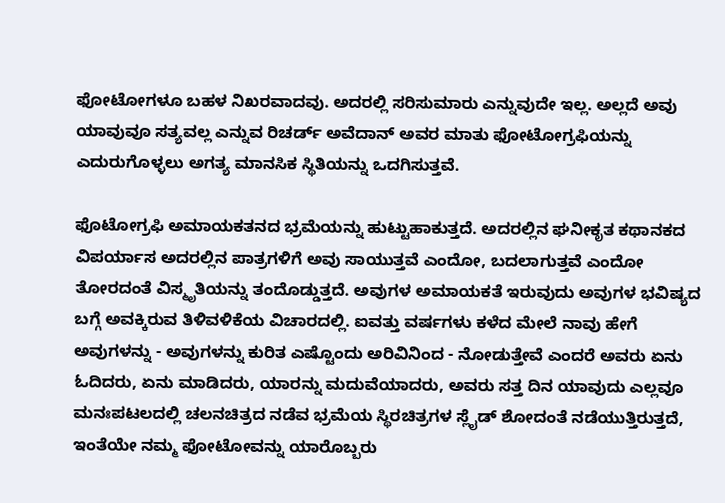ಫೋಟೋಗಳೂ ಬಹಳ ನಿಖರವಾದವು. ಅದರಲ್ಲಿ ಸರಿಸುಮಾರು ಎನ್ನುವುದೇ ಇಲ್ಲ. ಅಲ್ಲದೆ ಅವು ಯಾವುವೂ ಸತ್ಯವಲ್ಲ ಎನ್ನುವ ರಿಚರ್ಡ್ ಅವೆದಾನ್ ಅವರ ಮಾತು ಫೋಟೋಗ್ರಫಿಯನ್ನು ಎದುರುಗೊಳ್ಳಲು ಅಗತ್ಯ ಮಾನಸಿಕ ಸ್ಥಿತಿಯನ್ನು ಒದಗಿಸುತ್ತವೆ.

ಫೊಟೋಗ್ರಫಿ ಅಮಾಯಕತನದ ಭ್ರಮೆಯನ್ನು ಹುಟ್ಟುಹಾಕುತ್ತದೆ. ಅದರಲ್ಲಿನ ಘನೀಕೃತ ಕಥಾನಕದ ವಿಪರ್ಯಾಸ ಅದರಲ್ಲಿನ ಪಾತ್ರಗಳಿಗೆ ಅವು ಸಾಯುತ್ತವೆ ಎಂದೋ, ಬದಲಾಗುತ್ತವೆ ಎಂದೋ ತೋರದಂತೆ ವಿಸ್ಮೃತಿಯನ್ನು ತಂದೊಡ್ಡುತ್ತದೆ. ಅವುಗಳ ಅಮಾಯಕತೆ ಇರುವುದು ಅವುಗಳ ಭವಿಷ್ಯದ ಬಗ್ಗೆ ಅವಕ್ಕಿರುವ ತಿಳಿವಳಿಕೆಯ ವಿಚಾರದಲ್ಲಿ. ಐವತ್ತು ವರ್ಷಗಳು ಕಳೆದ ಮೇಲೆ ನಾವು ಹೇಗೆ ಅವುಗಳನ್ನು - ಅವುಗಳನ್ನು ಕುರಿತ ಎಷ್ಟೊಂದು ಅರಿವಿನಿಂದ - ನೋಡುತ್ತೇವೆ ಎಂದರೆ ಅವರು ಏನು ಓದಿದರು, ಏನು ಮಾಡಿದರು, ಯಾರನ್ನು ಮದುವೆಯಾದರು, ಅವರು ಸತ್ತ ದಿನ ಯಾವುದು ಎಲ್ಲವೂ ಮನಃಪಟಲದಲ್ಲಿ ಚಲನಚಿತ್ರದ ನಡೆವ ಭ್ರಮೆಯ ಸ್ಥಿರಚಿತ್ರಗಳ ಸ್ಲೈಡ್ ಶೋದಂತೆ ನಡೆಯುತ್ತಿರುತ್ತದೆ, ಇಂತೆಯೇ ನಮ್ಮ ಫೋಟೋವನ್ನು ಯಾರೊಬ್ಬರು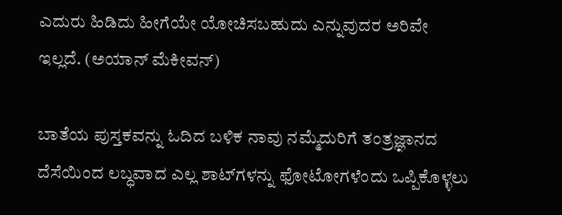ಎದುರು ಹಿಡಿದು ಹೀಗೆಯೇ ಯೋಚಿಸಬಹುದು ಎನ್ನುವುದರ ಅರಿವೇ ಇಲ್ಲದೆ. (ಅಯಾನ್ ಮೆಕೀವನ್)

ಬಾತೆಯ ಪುಸ್ತಕವನ್ನು ಓದಿದ ಬಳಿಕ ನಾವು ನಮ್ಮೆದುರಿಗೆ ತಂತ್ರಜ್ಞಾನದ ದೆಸೆಯಿಂದ ಲಬ್ಧವಾದ ಎಲ್ಲ ಶಾಟ್‌ಗಳನ್ನು ಫೋಟೋಗಳೆಂದು ಒಪ್ಪಿಕೊಳ್ಳಲು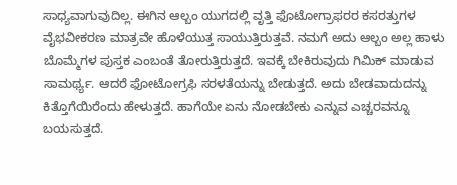ಸಾಧ್ಯವಾಗುವುದಿಲ್ಲ. ಈಗಿನ ಆಲ್ಬಂ ಯುಗದಲ್ಲಿ ವೃತ್ತಿ ಫೊಟೋಗ್ರಾಫರರ ಕಸರತ್ತುಗಳ ವೈಭವೀಕರಣ ಮಾತ್ರವೇ ಹೊಳೆಯುತ್ತ ಸಾಯುತ್ತಿರುತ್ತವೆ. ನಮಗೆ ಅದು ಆಲ್ಬಂ ಅಲ್ಲ ಹಾಳು ಬೊಮ್ಮೆಗಳ ಪುಸ್ತಕ ಎಂಬಂತೆ ತೋರುತ್ತಿರುತ್ತದೆ. ಇವಕ್ಕೆ ಬೇಕಿರುವುದು ಗಿಮಿಕ್ ಮಾಡುವ ಸಾಮರ್ಥ್ಯ. ಆದರೆ ಫೋಟೋಗ್ರಫಿ ಸರಳತೆಯನ್ನು ಬೇಡುತ್ತದೆ. ಅದು ಬೇಡವಾದುದನ್ನು ಕಿತ್ತೊಗೆಯಿರೆಂದು ಹೇಳುತ್ತದೆ. ಹಾಗೆಯೇ ಏನು ನೋಡಬೇಕು ಎನ್ನುವ ಎಚ್ಚರವನ್ನೂ ಬಯಸುತ್ತದೆ.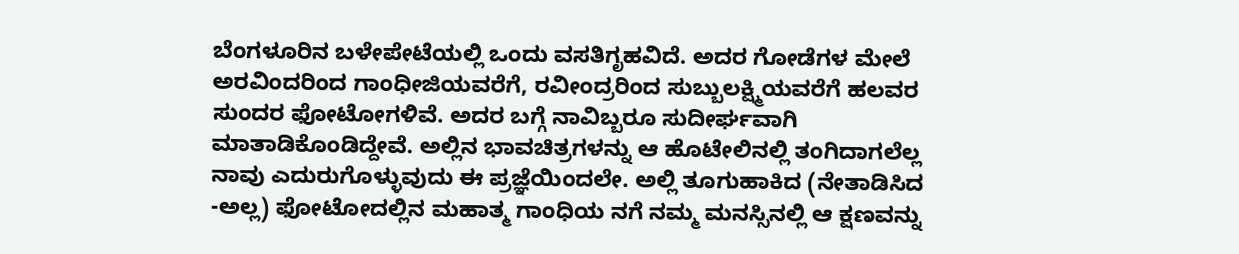ಬೆಂಗಳೂರಿನ ಬಳೇಪೇಟೆಯಲ್ಲಿ ಒಂದು ವಸತಿಗೃಹವಿದೆ. ಅದರ ಗೋಡೆಗಳ ಮೇಲೆ ಅರವಿಂದರಿಂದ ಗಾಂಧೀಜಿಯವರೆಗೆ, ರವೀಂದ್ರರಿಂದ ಸುಬ್ಬುಲಕ್ಷ್ಮಿಯವರೆಗೆ ಹಲವರ ಸುಂದರ ಫೋಟೋಗಳಿವೆ. ಅದರ ಬಗ್ಗೆ ನಾವಿಬ್ಬರೂ ಸುದೀರ್ಘವಾಗಿ ಮಾತಾಡಿಕೊಂಡಿದ್ದೇವೆ. ಅಲ್ಲಿನ ಭಾವಚಿತ್ರಗಳನ್ನು ಆ ಹೊಟೇಲಿನಲ್ಲಿ ತಂಗಿದಾಗಲೆಲ್ಲ ನಾವು ಎದುರುಗೊಳ್ಳುವುದು ಈ ಪ್ರಜ್ಞೆಯಿಂದಲೇ. ಅಲ್ಲಿ ತೂಗುಹಾಕಿದ (ನೇತಾಡಿಸಿದ -ಅಲ್ಲ) ಫೋಟೋದಲ್ಲಿನ ಮಹಾತ್ಮ ಗಾಂಧಿಯ ನಗೆ ನಮ್ಮ ಮನಸ್ಸಿನಲ್ಲಿ ಆ ಕ್ಷಣವನ್ನು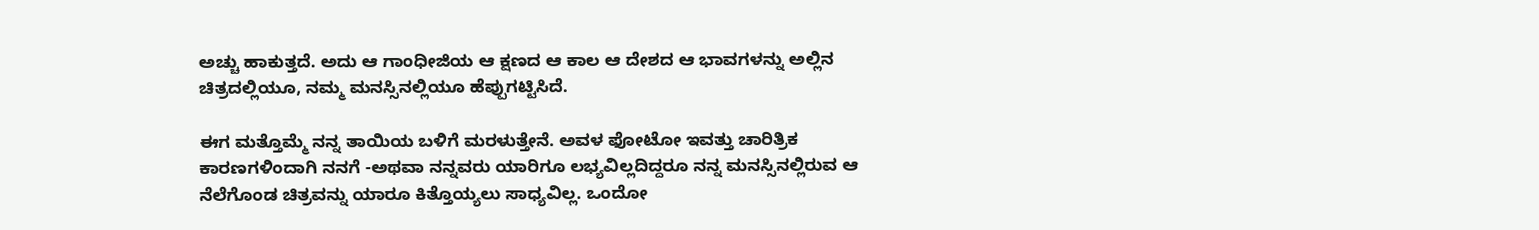ಅಚ್ಚು ಹಾಕುತ್ತದೆ. ಅದು ಆ ಗಾಂಧೀಜಿಯ ಆ ಕ್ಷಣದ ಆ ಕಾಲ ಆ ದೇಶದ ಆ ಭಾವಗಳನ್ನು ಅಲ್ಲಿನ ಚಿತ್ರದಲ್ಲಿಯೂ, ನಮ್ಮ ಮನಸ್ಸಿನಲ್ಲಿಯೂ ಹೆಪ್ಪುಗಟ್ಟಿಸಿದೆ.

ಈಗ ಮತ್ತೊಮ್ಮೆ ನನ್ನ ತಾಯಿಯ ಬಳಿಗೆ ಮರಳುತ್ತೇನೆ. ಅವಳ ಫೋಟೋ ಇವತ್ತು ಚಾರಿತ್ರಿಕ ಕಾರಣಗಳಿಂದಾಗಿ ನನಗೆ -ಅಥವಾ ನನ್ನವರು ಯಾರಿಗೂ ಲಭ್ಯವಿಲ್ಲದಿದ್ದರೂ ನನ್ನ ಮನಸ್ಸಿನಲ್ಲಿರುವ ಆ ನೆಲೆಗೊಂಡ ಚಿತ್ರವನ್ನು ಯಾರೂ ಕಿತ್ತೊಯ್ಯಲು ಸಾಧ್ಯವಿಲ್ಲ. ಒಂದೋ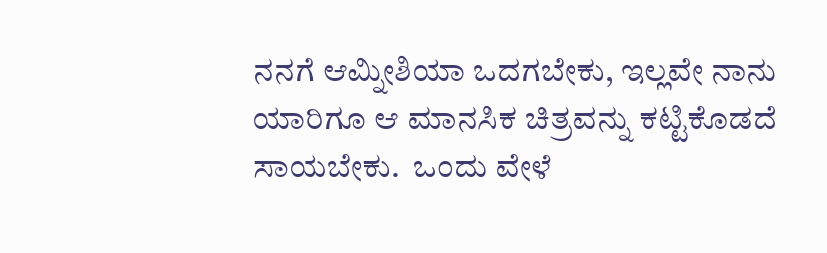ನನಗೆ ಆಮ್ನೀಶಿಯಾ ಒದಗಬೇಕು, ಇಲ್ಲವೇ ನಾನು ಯಾರಿಗೂ ಆ ಮಾನಸಿಕ ಚಿತ್ರವನ್ನು ಕಟ್ಟಿಕೊಡದೆ ಸಾಯಬೇಕು.  ಒಂದು ವೇಳೆ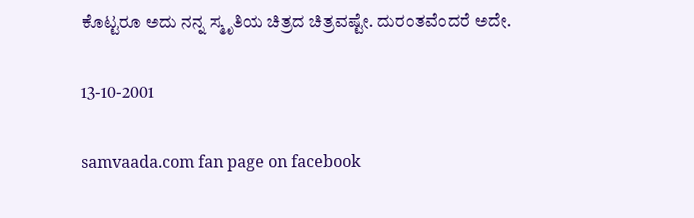ಕೊಟ್ಟರೂ ಅದು ನನ್ನ ಸ್ಮೃತಿಯ ಚಿತ್ರದ ಚಿತ್ರವಷ್ಟೇ. ದುರಂತವೆಂದರೆ ಅದೇ.

13-10-2001

samvaada.com fan page on facebook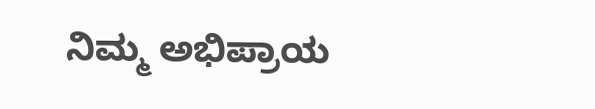ನಿಮ್ಮ ಅಭಿಪ್ರಾಯ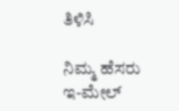ತಿಳಿಸಿ

ನಿಮ್ಮ ಹೆಸರು
ಇ-ಮೇಲ್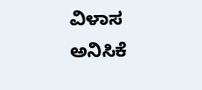ವಿಳಾಸ
ಅನಿಸಿಕೆ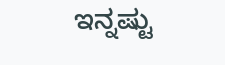ಇನ್ನಷ್ಟು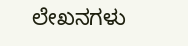ಲೇಖನಗಳು